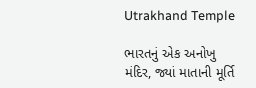Utrakhand Temple

ભારતનું એક અનોખુ મંદિર, જ્યાં માતાની મૂર્તિ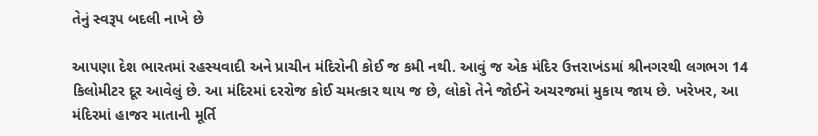તેનું સ્વરૂપ બદલી નાખે છે

આપણા દેશ ભારતમાં રહસ્યવાદી અને પ્રાચીન મંદિરોની કોઈ જ કમી નથી. આવું જ એક મંદિર ઉત્તરાખંડમાં શ્રીનગરથી લગભગ 14 કિલોમીટર દૂર આવેલું છે. આ મંદિરમાં દરરોજ કોઈ ચમત્કાર થાય જ છે, લોકો તેને જોઈને અચરજમાં મુકાય જાય છે. ખરેખર, આ મંદિરમાં હાજર માતાની મૂર્તિ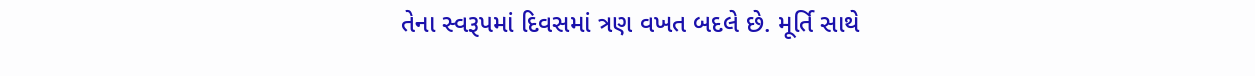તેના સ્વરૂપમાં દિવસમાં ત્રણ વખત બદલે છે. મૂર્તિ સાથે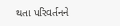થતા પરિવર્તનને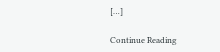[…]

Continue Reading